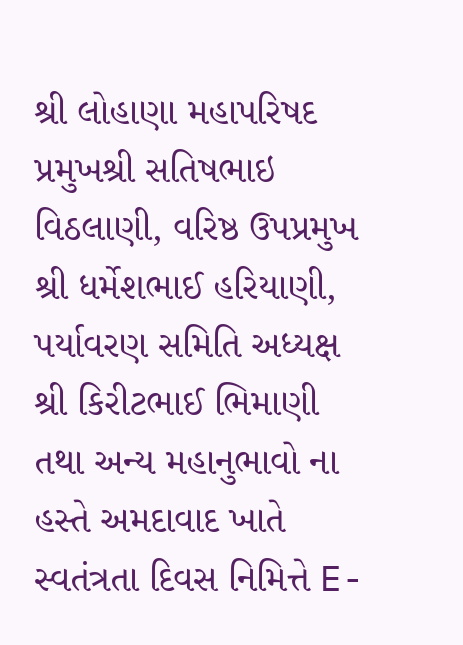શ્રી લોહાણા મહાપરિષદ પ્રમુખશ્રી સતિષભાઇ વિઠલાણી, વરિષ્ઠ ઉપપ્રમુખ શ્રી ધર્મેશભાઈ હરિયાણી, પર્યાવરણ સમિતિ અધ્યક્ષ શ્રી કિરીટભાઈ ભિમાણી તથા અન્ય મહાનુભાવો ના હસ્તે અમદાવાદ ખાતે સ્વતંત્રતા દિવસ નિમિત્તે E-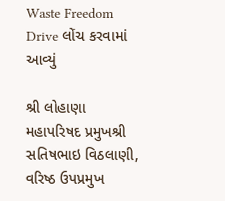Waste Freedom Drive લોંચ કરવામાં આવ્યું

શ્રી લોહાણા મહાપરિષદ પ્રમુખશ્રી સતિષભાઇ વિઠલાણી, વરિષ્ઠ ઉપપ્રમુખ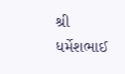શ્રી ધર્મેશભાઈ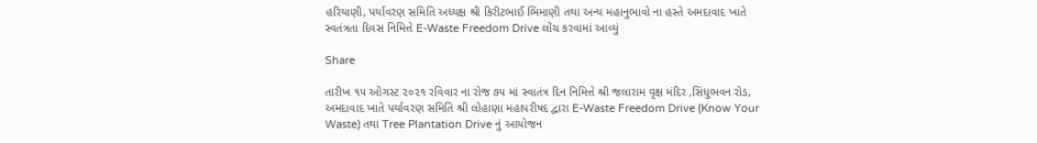હરિયાણી, પર્યાવરણ સમિતિ અધ્યક્ષ શ્રી કિરીટભાઈ ભિમાણી તથા અન્ય મહાનુભાવો ના હસ્તે અમદાવાદ ખાતે સ્વતંત્રતા દિવસ નિમિત્તે E-Waste Freedom Drive લોંચ કરવામાં આવ્યું

Share

તારીખ ૧૫ ઓગસ્ટ ૨૦૨૧ રવિવાર ના રોજ ૭૫ માં સ્વાતંત્ર દિન નિમિત્તે શ્રી જલારામ વૃક્ષ મંદિર ,સિંધુભવન રોડ, અમદાવાદ ખાતે પર્યાવરણ સમિતિ શ્રી લોહાણા મહાપરીષદ દ્વારા E-Waste Freedom Drive (Know Your Waste) તથા Tree Plantation Drive નું આયોજન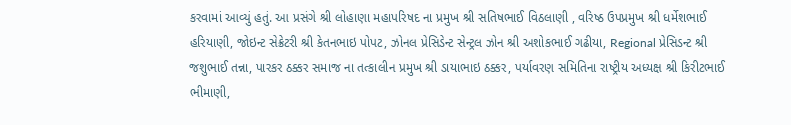કરવામાં આવ્યું હતું. આ પ્રસંગે શ્રી લોહાણા મહાપરિષદ ના પ્રમુખ શ્રી સતિષભાઈ વિઠલાણી , વરિષ્ઠ ઉપપ્રમુખ શ્રી ધર્મેશભાઈ હરિયાણી, જોઇન્ટ સેક્રેટરી શ્રી કેતનભાઇ પોપટ, ઝોનલ પ્રેસિડેન્ટ સેન્ટ્રલ ઝોન શ્રી અશોકભાઈ ગઢીયા, Regional પ્રેસિડન્ટ શ્રી જશુભાઈ તન્ના, પારકર ઠક્કર સમાજ ના તત્કાલીન પ્રમુખ શ્રી ડાયાભાઇ ઠક્કર, પર્યાવરણ સમિતિના રાષ્ટ્રીય અધ્યક્ષ શ્રી કિરીટભાઈ ભીમાણી,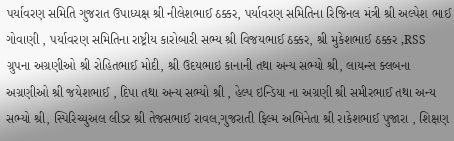પર્યાવરણ સમિતિ ગુજરાત ઉપાધ્યક્ષ શ્રી નીલેશભાઈ ઠક્કર, પર્યાવરણ સમિતિના રિજિનલ મંત્રી શ્રી અલ્પેશ ભાઈ ગોવાણી , પર્યાવરણ સમિતિના રાષ્ટ્રીય કારોબારી સભ્ય શ્રી વિજયભાઈ ઠક્કર, શ્રી મુકેશભાઈ ઠક્કર ,RSS ગ્રુપના અગ્રણીઓ શ્રી રોહિતભાઈ મોદી, શ્રી ઉદયભાઇ કાનાની તથા અન્ય સભ્યો શ્રી, લાયન્સ ક્લબના અગ્રણીઓ શ્રી જયેશભાઈ , દિપા તથા અન્ય સભ્યો શ્રી , હેલ્પ ઇન્ડિયા ના અગ્રણી શ્રી સમીરભાઈ તથા અન્ય સભ્યો શ્રી, સ્પિરિચ્યુઅલ લીડર શ્રી તેજસભાઈ રાવલ,ગુજરાતી ફિલ્મ અભિનેતા શ્રી રાકેશભાઈ પુજારા , શિક્ષણ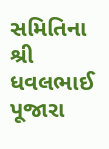સમિતિના શ્રી ધવલભાઈ પૂજારા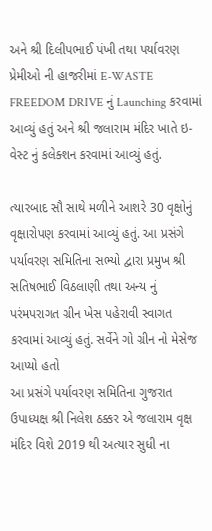અને શ્રી દિલીપભાઈ પંખી તથા પર્યાવરણ પ્રેમીઓ ની હાજરીમાં E-WASTE FREEDOM DRIVE નું Launching કરવામાં આવ્યું હતું અને શ્રી જલારામ મંદિર ખાતે ઇ-વેસ્ટ નું કલેક્શન કરવામાં આવ્યું હતું.

ત્યારબાદ સૌ સાથે મળીને આશરે 30 વૃક્ષોનું વૃક્ષારોપણ કરવામાં આવ્યું હતું. આ પ્રસંગે પર્યાવરણ સમિતિના સભ્યો દ્વારા પ્રમુખ શ્રી સતિષભાઈ વિઠલાણી તથા અન્ય નું પરંમપરાગત ગ્રીન ખેસ પહેરાવી સ્વાગત કરવામાં આવ્યું હતું. સર્વેને ગો ગ્રીન નો મેસેજ આપ્યો હતો
આ પ્રસંગે પર્યાવરણ સમિતિના ગુજરાત ઉપાધ્યક્ષ શ્રી નિલેશ ઠક્કર એ જલારામ વૃક્ષ મંદિર વિશે 2019 થી અત્યાર સુધી ના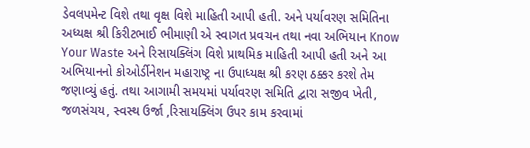ડેવલપમેન્ટ વિશે તથા વૃક્ષ વિશે માહિતી આપી હતી. અને પર્યાવરણ સમિતિના અધ્યક્ષ શ્રી કિરીટભાઈ ભીમાણી એ સ્વાગત પ્રવચન તથા નવા અભિયાન Know Your Waste અને રિસાયક્લિંગ વિશે પ્રાથમિક માહિતી આપી હતી અને આ અભિયાનનો કોઓર્ડીનેશન મહારાષ્ટ્ર ના ઉપાધ્યક્ષ શ્રી કરણ ઠક્કર કરશે તેમ જણાવ્યું હતું. તથા આગામી સમયમાં પર્યાવરણ સમિતિ દ્વારા સજીવ ખેતી, જળસંચય, સ્વસ્થ ઉર્જા ,રિસાયક્લિંગ ઉપર કામ કરવામાં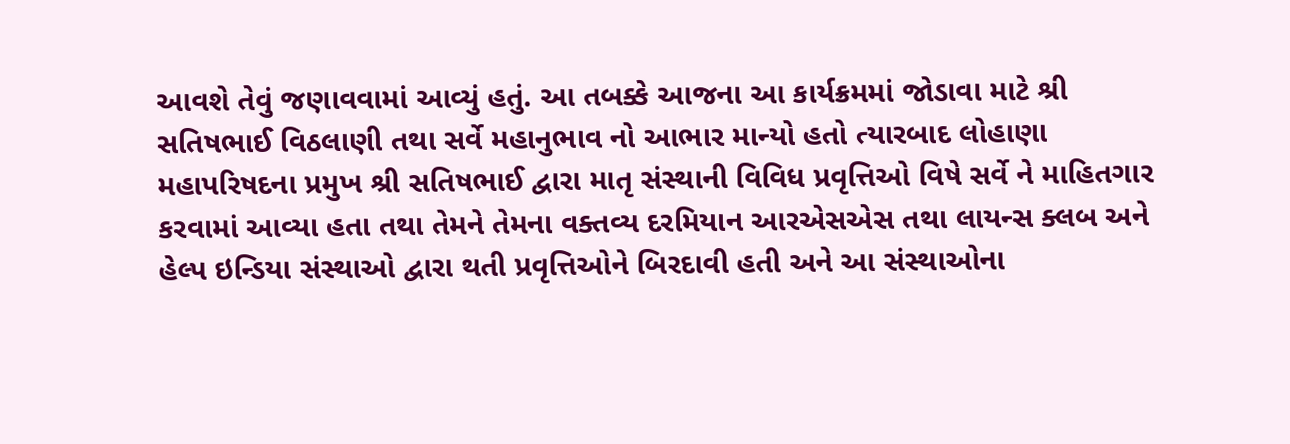આવશે તેવું જણાવવામાં આવ્યું હતું. આ તબક્કે આજના આ કાર્યક્રમમાં જોડાવા માટે શ્રી સતિષભાઈ વિઠલાણી તથા સર્વે મહાનુભાવ નો આભાર માન્યો હતો ત્યારબાદ લોહાણા મહાપરિષદના પ્રમુખ શ્રી સતિષભાઈ દ્વારા માતૃ સંસ્થાની વિવિધ પ્રવૃત્તિઓ વિષે સર્વે ને માહિતગાર કરવામાં આવ્યા હતા તથા તેમને તેમના વક્તવ્ય દરમિયાન આરએસએસ તથા લાયન્સ ક્લબ અને હેલ્પ ઇન્ડિયા સંસ્થાઓ દ્વારા થતી પ્રવૃત્તિઓને બિરદાવી હતી અને આ સંસ્થાઓના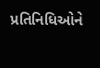પ્રતિનિધિઓને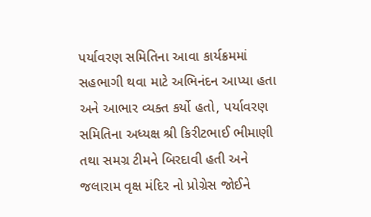પર્યાવરણ સમિતિના આવા કાર્યક્રમમાં સહભાગી થવા માટે અભિનંદન આપ્યા હતા અને આભાર વ્યક્ત કર્યો હતો, પર્યાવરણ સમિતિના અધ્યક્ષ શ્રી કિરીટભાઈ ભીમાણી તથા સમગ્ર ટીમને બિરદાવી હતી અને જલારામ વૃક્ષ મંદિર નો પ્રોગ્રેસ જોઈને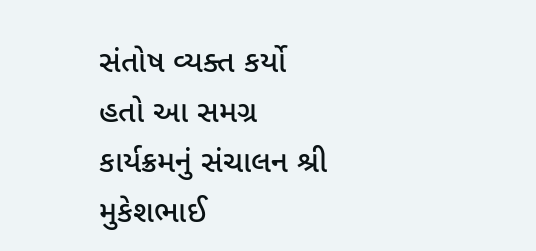સંતોષ વ્યક્ત કર્યો હતો આ સમગ્ર કાર્યક્રમનું સંચાલન શ્રી મુકેશભાઈ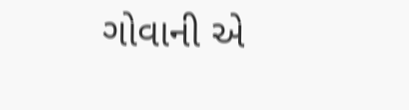ગોવાની એ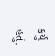કર્યું હતું.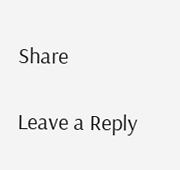Share

Leave a Reply